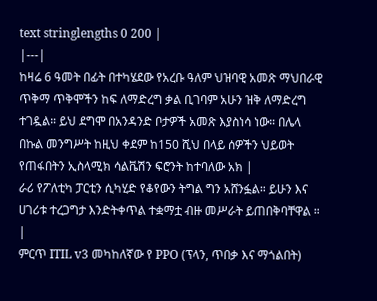text stringlengths 0 200 |
|---|
ከዛሬ 6 ዓመት በፊት በተካሄደው የአረቡ ዓለም ህዝባዊ አመጽ ማህበራዊ ጥቅማ ጥቅሞችን ከፍ ለማድረግ ቃል ቢገባም አሁን ዝቅ ለማድረግ ተገዷል። ይህ ደግሞ በአንዳንድ ቦታዎች አመጽ እያስነሳ ነው። በሌላ በኩል መንግሥት ከዚህ ቀደም ከ150 ሺህ በላይ ሰዎችን ህይወት የጠፋበትን ኢስላሚክ ሳልቬሽን ፍሮንት ከተባለው አክ |
ራሪ የፖለቲካ ፓርቲን ሲካሂድ የቆየውን ትግል ግን አሸንፏል። ይሁን እና ሀገሪቱ ተረጋግታ እንድትቀጥል ተቋማቷ ብዙ መሥራት ይጠበቅባቸዋል ። |
ምርጥ ITIL v3 መካከለኛው የ PPO (ፕላን, ጥበቃ እና ማጎልበት)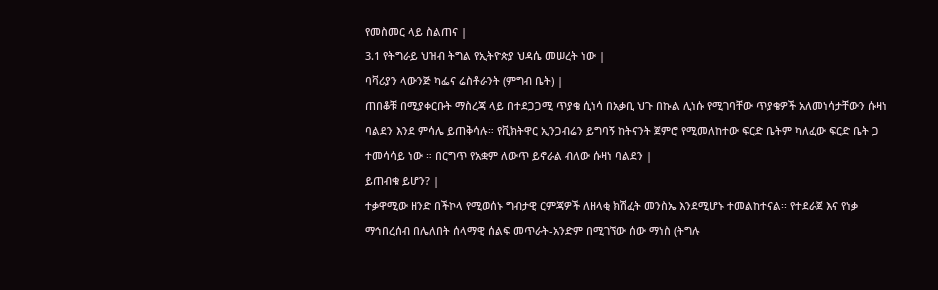የመስመር ላይ ስልጠና |
3.1 የትግራይ ህዝብ ትግል የኢትዮጵያ ህዳሴ መሠረት ነው |
ባቫሪያን ላውንጅ ካፌና ሬስቶራንት (ምግብ ቤት) |
ጠበቆቹ በሚያቀርቡት ማስረጃ ላይ በተደጋጋሚ ጥያቄ ሲነሳ በአቃቢ ህጉ በኩል ሊነሱ የሚገባቸው ጥያቄዎች አለመነሳታቸውን ሱዛነ ባልደን እንደ ምሳሌ ይጠቅሳሉ። የቪክትዋር ኢንጋብሬን ይግባኝ ከትናንት ጀምሮ የሚመለከተው ፍርድ ቤትም ካለፈው ፍርድ ቤት ጋ ተመሳሳይ ነው ። በርግጥ የአቋም ለውጥ ይኖራል ብለው ሱዛነ ባልደን |
ይጠብቁ ይሆን? |
ተቃዋሚው ዘንድ በችኮላ የሚወሰኑ ግብታዊ ርምጃዎች ለዘላቂ ክሽፈት መንስኤ እንደሚሆኑ ተመልከተናል፡፡ የተደራጀ እና የነቃ ማኅበረሰብ በሌለበት ሰላማዊ ሰልፍ መጥራት-አንድም በሚገኘው ሰው ማነስ (ትግሉ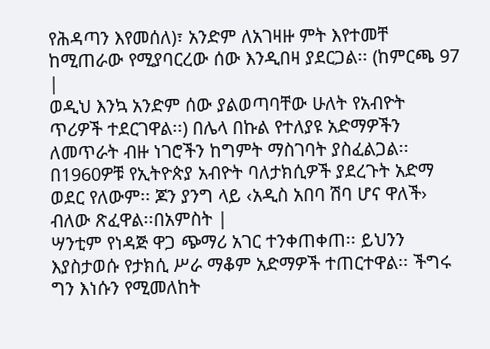የሕዳጣን እየመሰለ)፣ አንድም ለአገዛዙ ምት እየተመቸ ከሚጠራው የሚያባርረው ሰው እንዲበዛ ያደርጋል፡፡ (ከምርጫ 97 |
ወዲህ እንኳ አንድም ሰው ያልወጣባቸው ሁለት የአብዮት ጥሪዎች ተደርገዋል፡፡) በሌላ በኩል የተለያዩ አድማዎችን ለመጥራት ብዙ ነገሮችን ከግምት ማስገባት ያስፈልጋል፡፡ በ1960ዎቹ የኢትዮጵያ አብዮት ባለታክሲዎች ያደረጉት አድማ ወደር የለውም፡፡ ጆን ያንግ ላይ ‹አዲስ አበባ ሽባ ሆና ዋለች› ብለው ጽፈዋል፡፡በአምስት |
ሣንቲም የነዳጅ ዋጋ ጭማሪ አገር ተንቀጠቀጠ፡፡ ይህንን እያስታወሱ የታክሲ ሥራ ማቆም አድማዎች ተጠርተዋል፡፡ ችግሩ ግን እነሱን የሚመለከት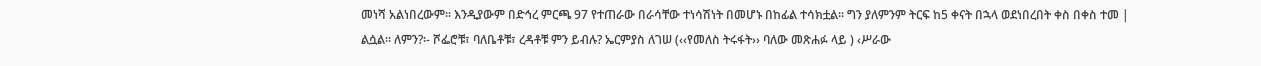መነሻ አልነበረውም፡፡ እንዲያውም በድኅረ ምርጫ 97 የተጠራው በራሳቸው ተነሳሽነት በመሆኑ በከፊል ተሳክቷል፡፡ ግን ያለምንም ትርፍ ከ5 ቀናት በኋላ ወደነበረበት ቀስ በቀስ ተመ |
ልሷል፡፡ ለምን?፡- ሾፌሮቹ፣ ባለቤቶቹ፣ ረዳቶቹ ምን ይብሉ? ኤርምያስ ለገሠ (‹‹የመለስ ትሩፋት›› ባለው መጽሐፉ ላይ ) ‹ሥራው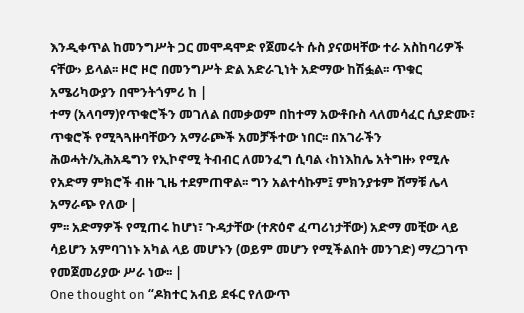እንዲቀጥል ከመንግሥት ጋር መሞዳሞድ የጀመሩት ሱስ ያናወዛቸው ተራ አስከባሪዎች ናቸው› ይላል፡፡ ዞሮ ዞሮ በመንግሥት ድል አድራጊነት አድማው ከሽፏል፡፡ ጥቁር አሜሪካውያን በሞንትጎምሪ ከ |
ተማ (አላባማ)የጥቁሮችን መገለል በመቃወም በከተማ አውቶቡስ ላለመሳፈር ሲያድሙ፣ ጥቁሮች የሚጓጓዙባቸውን አማራጮች አመቻችተው ነበር፡፡ በአገራችን ሕወሓት/ኢሕአዴግን የኢኮኖሚ ትብብር ለመንፈግ ሲባል ‹ከነእከሌ አትግዙ› የሚሉ የአድማ ምክሮች ብዙ ጊዜ ተደምጠዋል፡፡ ግን አልተሳኩም፤ ምክንያቱም ሸማቹ ሌላ አማራጭ የለው |
ም፡፡ አድማዎች የሚጠሩ ከሆነ፣ ጉዳታቸው (ተጽዕኖ ፈጣሪነታቸው) አድማ መቺው ላይ ሳይሆን አምባገነኑ አካል ላይ መሆኑን (ወይም መሆን የሚችልበት መንገድ) ማረጋገጥ የመጀመሪያው ሥራ ነው፡፡ |
One thought on “ዶክተር አብይ ደፋር የለውጥ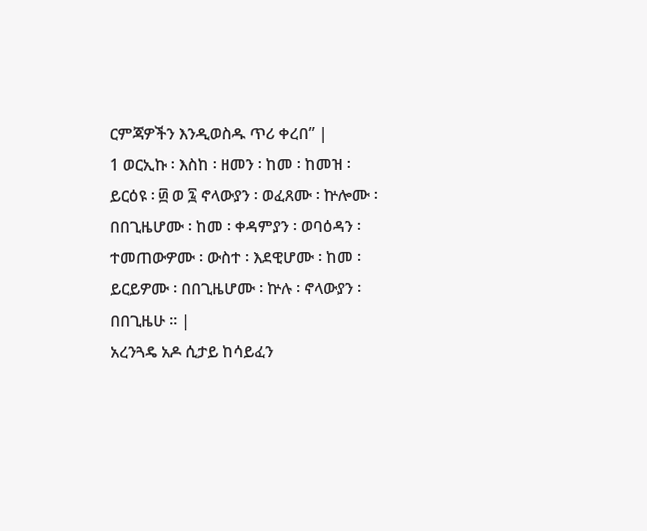ርምጃዎችን እንዲወስዱ ጥሪ ቀረበ” |
1 ወርኢኩ ፡ እስከ ፡ ዘመን ፡ ከመ ፡ ከመዝ ፡ ይርዕዩ ፡ ፴ ወ ፯ ኖላውያን ፡ ወፈጸሙ ፡ ኵሎሙ ፡ በበጊዜሆሙ ፡ ከመ ፡ ቀዳምያን ፡ ወባዕዳን ፡ ተመጠውዎሙ ፡ ውስተ ፡ እደዊሆሙ ፡ ከመ ፡ ይርይዎሙ ፡ በበጊዜሆሙ ፡ ኵሉ ፡ ኖላውያን ፡ በበጊዜሁ ። |
አረንጓዴ አዶ ሲታይ ከሳይፈን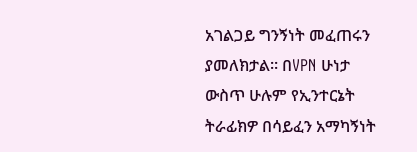አገልጋይ ግንኝነት መፈጠሩን ያመለክታል። በVPN ሁነታ ውስጥ ሁሉም የኢንተርኔት ትራፊክዎ በሳይፈን አማካኝነት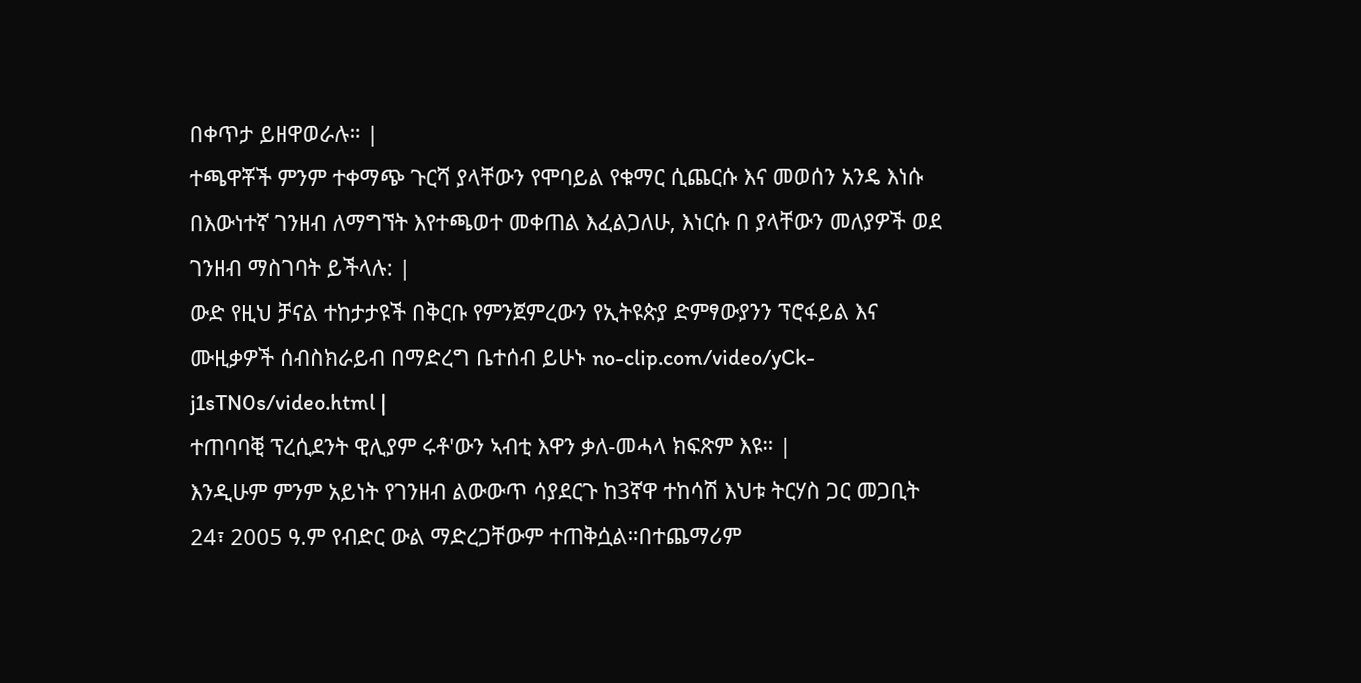በቀጥታ ይዘዋወራሉ። |
ተጫዋቾች ምንም ተቀማጭ ጉርሻ ያላቸውን የሞባይል የቁማር ሲጨርሱ እና መወሰን አንዴ እነሱ በእውነተኛ ገንዘብ ለማግኘት እየተጫወተ መቀጠል እፈልጋለሁ, እነርሱ በ ያላቸውን መለያዎች ወደ ገንዘብ ማስገባት ይችላሉ: |
ውድ የዚህ ቻናል ተከታታዩች በቅርቡ የምንጀምረውን የኢትዩጵያ ድምፃውያንን ፕሮፋይል እና ሙዚቃዎች ሰብስክራይብ በማድረግ ቤተሰብ ይሁኑ no-clip.com/video/yCk-j1sTN0s/video.html |
ተጠባባቒ ፕረሲደንት ዊሊያም ሩቶ'ውን ኣብቲ እዋን ቃለ-መሓላ ክፍጽም እዩ። |
እንዲሁም ምንም አይነት የገንዘብ ልውውጥ ሳያደርጉ ከ3ኛዋ ተከሳሽ እህቱ ትርሃስ ጋር መጋቢት 24፣ 2005 ዓ.ም የብድር ውል ማድረጋቸውም ተጠቅሷል።በተጨማሪም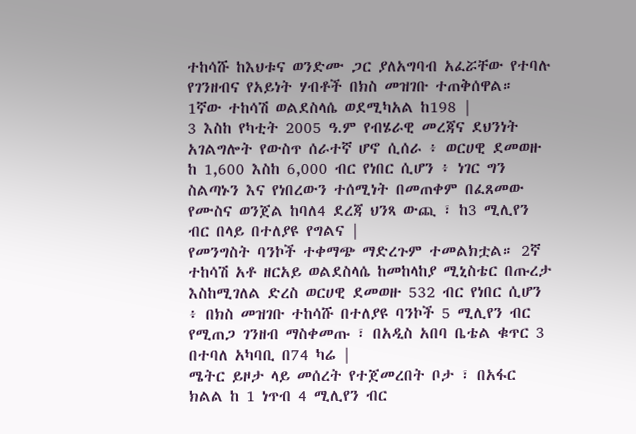ተከሳሹ ከእህቱና ወንድሙ ጋር ያለአግባብ አፈሯቸው የተባሉ የገንዘብና የአይነት ሃብቶች በክስ መዝገቡ ተጠቅሰዋል። 1ኛው ተከሳሽ ወልደስላሴ ወደሚካአል ከ198 |
3 እስከ የካቲት 2005 ዓ.ም የብሄራዊ መረጃና ደህንነት አገልግሎት የውስጥ ሰራተኛ ሆኖ ሲሰራ ፥ ወርሀዊ ደመወዙ ከ 1,600 እስከ 6,000 ብር የነበር ሲሆን ፥ ነገር ግን ስልጣኑን እና የነበረውን ተሰሚነት በመጠቀም በፈጸመው የሙስና ወንጀል ከባለ4 ደረጃ ህንጻ ውጪ ፣ ከ3 ሚሊየን ብር በላይ በተለያዩ የግልና |
የመንግስት ባንኮች ተቀማጭ ማድረጉም ተመልክቷል። 2ኛ ተከሳሽ አቶ ዘርአይ ወልደስላሴ ከመከላከያ ሚኒስቴር በጡረታ እስከሚገለል ድረስ ወርሀዊ ደመወዙ 532 ብር የነበር ሲሆን ፥ በክስ መዝገቡ ተከሳሹ በተለያዩ ባንኮች 5 ሚሊየን ብር የሚጠጋ ገንዘብ ማስቀመጡ ፣ በአዲስ አበባ ቤቴል ቁጥር 3 በተባለ አካባቢ በ74 ካሬ |
ሜትር ይዞታ ላይ መሰረት የተጀመረበት ቦታ ፣ በአፋር ክልል ከ 1 ነጥብ 4 ሚሊየን ብር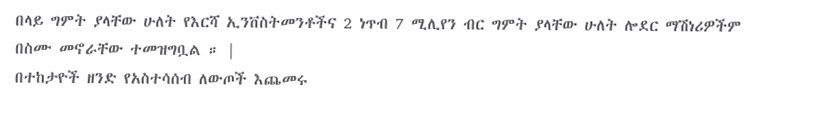በላይ ግምት ያላቸው ሁለት የእርሻ ኢንቨስትመንቶችና 2 ነጥብ 7 ሚሊየን ብር ግምት ያላቸው ሁለት ሎደር ማሽነሪዎችም በስሙ መኖራቸው ተመዝግቧል ። |
በተከታዮች ዘንድ የአስተሳሰብ ለውጦች እጨመሩ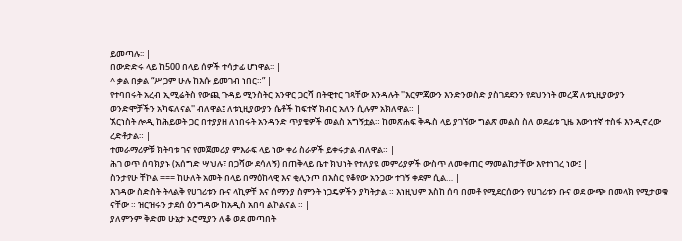ይመጣሉ፡፡ |
በውድድሩ ላይ ከ500 በላይ ሰዎች ተሳታፊ ሆነዋል፡፡ |
^ ቃል በቃል “ሥጋም ሁሉ ከእሱ ይመገብ ነበር።” |
የተባበሩት አረብ ኢሚሬትስ የውጪ ጉዳይ ሚንስትር አንዋር ጋርሻ በትዊተር ገጻቸው እንዳሉት ''እርምጃውን እንድንወስድ ያስገደደንን የደህንነት መረጃ ለቱኒዚያውያን ወንድሞቻችን አካፍለናል'' ብለዋል፤ ለቱኒዚያውያን ሴቶች ከፍተኛ ክብር አለን ሲሉም አክለዋል። |
ኧርነስት ሎዲ ከሕይወት ጋር በተያያዘ ለነበሩት አንዳንድ ጥያቄዎች መልስ አግኝቷል። ከመጽሐፍ ቅዱስ ላይ ያገኘው ግልጽ መልስ ስለ ወደፊቱ ጊዜ እውነተኛ ተስፋ እንዲኖረው ረድቶታል። |
ተመራማሪዎቹ ክትባቱ ገና የመጀመሪያ ምእራፍ ላይ ነው ቀሪ ስራዎች ይቀሩታል ብለዋል። |
ሕገ ወጥ ሰባክያኑ (አሰግድ ሣህሉ፣ በጋሻው ደሳለኝ) በጠቅላይ ቤተ ክህነት የተለያዩ መምሪያዎች ውስጥ ለመቀጠር ማመልከታቸው እየተነገረ ነው፤ |
ስንታየሁ ቸኮል === ከሁለት አመት በላይ በማዕከላዊ እና ቂሊንጦ በእስር የቆየው አንጋው ተገኝ ቀደም ሲል… |
እገዳው ስድስት ትላልቅ የሀገሪቱን ቡና ላኪዎቸ እና ሰማንያ ስምንት ነጋዴዎችን ያካትታል ። እነዚህም እስከ ሰባ በመቶ የሚደርሰውን የሀገሪቱን ቡና ወደ ውጭ በመላክ የሚታወቁ ናቸው ። ዝርዝሩን ታደሰ ዕንግዳው ከአዲስ አበባ ልኮልናል ። |
ያለምንም ቅድመ ሁኔታ ኦሮሚያን ለቆ ወደ መጣበት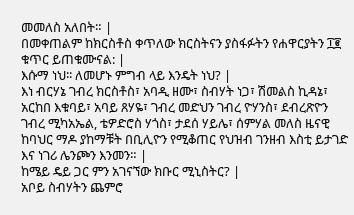መመለስ አለበት። |
በመቀጠልም ከክርስቶስ ቀጥለው ክርስትናን ያስፋፉትን የሐዋርያትን ፲፪ ቁጥር ይጠቁሙናል: |
እሱማ ነህ፡፡ ለመሆኑ ምግብ ላይ እንዴት ነህ? |
እነ ብርሃኔ ገብረ ክርስቶስ፣ አባዲ ዘሙ፣ ስብሃት ነጋ፣ ሽመልስ ኪዳኔ፣ አርከበ እቁባይ፣ አባይ ጸሃዬ፣ ገብረ መድህን ገብረ ዮሃንስ፣ ደብረጽዮን ገብረ ሚካአኤል, ቴዎድሮስ ሃጎስ፣ ታደሰ ሃይሌ፣ ሰምሃል መለስ ዜናዊ ከባህር ማዶ ያከማቹት በቢሊዮን የሚቆጠር የህዝብ ገንዘብ እስቲ ይታገድ እና ነገሪ ሌንጮን እንመን። |
ከሜይ ዴይ ጋር ምን አገናኘው ክቡር ሚኒስትር? |
አቦይ ስብሃትን ጨምሮ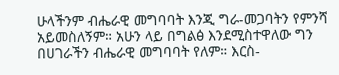ሁላችንም ብሔራዊ መግባባት እንጂ ግራ-መጋባትን የምንሻ አይመስለኝም። አሁን ላይ በግልፅ እንደሚስተዋለው ግን በሀገራችን ብሔራዊ መግባባት የለም። እርስ-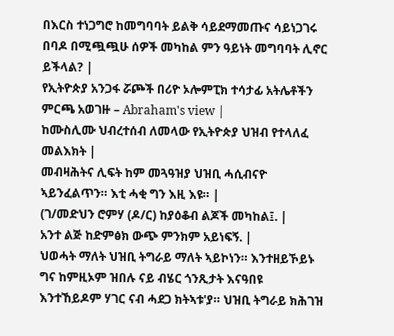በእርስ ተነጋግሮ ከመግባባት ይልቅ ሳይደማመጡና ሳይነጋገሩ በባዶ በሚጯጯሁ ሰዎች መካከል ምን ዓይነት መግባባት ሊኖር ይችላል? |
የኢትዮጵያ አንጋፋ ሯጮች በሪዮ ኦሎምፒክ ተሳታፊ አትሌቶችን ምርጫ አወገዙ – Abraham's view |
ከሙስሊሙ ህብረተሰብ ለመላው የኢትዮጵያ ህዝብ የተላለፈ መልእክት |
መብዛሕትና ሊፍት ከም መጓዓዝያ ህዝቢ ሓሲብናዮ ኣይንፈልጥን። እቲ ሓቂ ግን እዚ እዩ። |
(ገ/መድህን ሮምሃ (ዶ/ር) ከያዕቆብ ልጆች መካከል፤. |
አንተ ልጅ ከድምፅክ ውጭ ምንክም አይነፍኝ. |
ህወሓት ማለት ህዝቢ ትግራይ ማለት ኣይኮነን። እንተዘይኾይኑ ግና ከምዚኦም ዝበሉ ናይ ብሄር ጎንጺታት እናዓበዩ እንተኸይዶም ሃገር ናብ ሓደጋ ክትኣቱ'ያ። ህዝቢ ትግራይ ክሕገዝ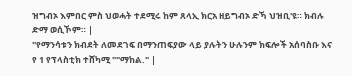ዝግብኦ እምበር ምስ ህወሓት ተደሚሩ ከም ጸላኢ ክርአ ዘይግብኦ ድኻ ህዝቢ'ዩ። ክብሉ ድማ ወሲኾም። |
"የማንሳቱን ክብደት ለመደገፍ በማንጠፍያው ላይ ያሉትን ሁሉንም ክፍሎች አሰባስቡ እና የ 1 የፕላስቲክ ተሸካሚ ""ማከል." |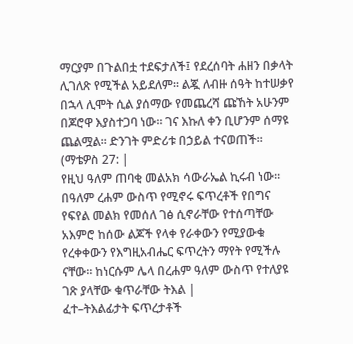ማርያም በጉልበቷ ተደፍታለች፤ የደረሰባት ሐዘን በቃላት ሊገለጽ የሚችል አይደለም። ልጇ ለብዙ ሰዓት ከተሠቃየ በኋላ ሊሞት ሲል ያሰማው የመጨረሻ ጩኸት አሁንም በጆሮዋ እያስተጋባ ነው። ገና እኩለ ቀን ቢሆንም ሰማዩ ጨልሟል። ድንገት ምድሪቱ በኃይል ተናወጠች። (ማቴዎስ 27: |
የዚህ ዓለም ጠባቂ መልአክ ሳውራኤል ኪሩብ ነው። በዓለም ረሐም ውስጥ የሚኖሩ ፍጥረቶች የበግና የፍየል መልክ የመሰለ ገፅ ሲኖራቸው የተሰጣቸው አእምሮ ከሰው ልጆች የላቀ የራቀውን የሚያውቁ የረቀቀውን የእግዚአብሔር ፍጥረትን ማየት የሚችሉ ናቸው። ከነርሱም ሌላ በረሐም ዓለም ውስጥ የተለያዩ ገጽ ያላቸው ቁጥራቸው ትእል |
ፈተ–ትእልፊታት ፍጥረታቶች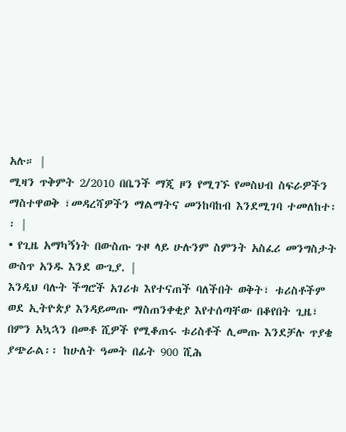አሉ። |
ሚዛን ጥቅምት 2/2010 በቤንች ማጂ ዞን የሚገኙ የመስህብ ስፍራዎችን ማስተዋወቅ ፣መዳረሻዎችን ማልማትና መንከባከብ እንደሚገባ ተመለከተ፡፡ |
• የጊዜ አማካኝነት በውስጡ ጉዞ ላይ ሁሉንም ስምንት አስፈሪ መንግስታት ውስጥ አንዱ እንደ ውጊያ. |
እንዲህ ባሉት ችግሮች አገሪቱ እየተናጠች ባለችበት ወቅት፣ ቱሪስቶችም ወደ ኢትዮጵያ እንዳይመጡ ማስጠንቀቂያ እየተሰጣቸው በቆየበት ጊዜ፣ በምን አኳኋን በመቶ ሺዎች የሚቆጠሩ ቱሪስቶች ሊመጡ እንደቻሉ ጥያቄ ያጭራል፡፡ ከሁለት ዓመት በፊት 900 ሺሕ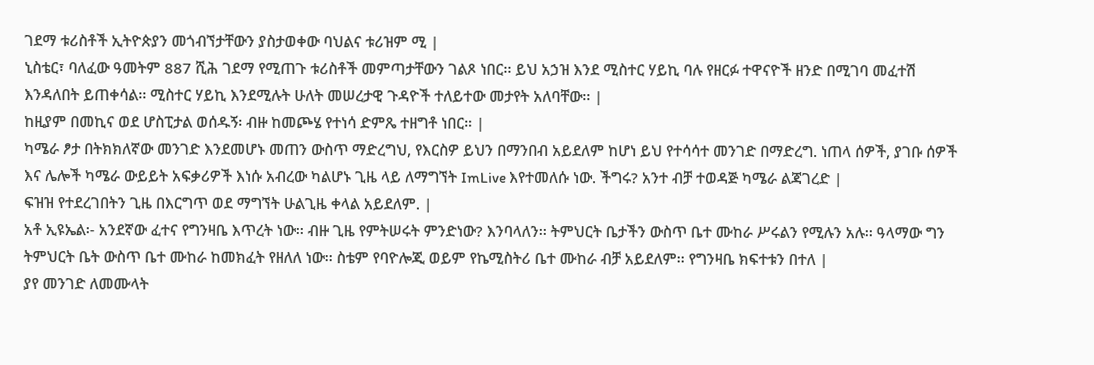ገደማ ቱሪስቶች ኢትዮጵያን መጎብኘታቸውን ያስታወቀው ባህልና ቱሪዝም ሚ |
ኒስቴር፣ ባለፈው ዓመትም 887 ሺሕ ገደማ የሚጠጉ ቱሪስቶች መምጣታቸውን ገልጾ ነበር፡፡ ይህ አኃዝ እንደ ሚስተር ሃይኪ ባሉ የዘርፉ ተዋናዮች ዘንድ በሚገባ መፈተሽ እንዳለበት ይጠቀሳል፡፡ ሚስተር ሃይኪ እንደሚሉት ሁለት መሠረታዊ ጉዳዮች ተለይተው መታየት አለባቸው፡፡ |
ከዚያም በመኪና ወደ ሆስፒታል ወሰዱኝ፡ ብዙ ከመጮሄ የተነሳ ድምጼ ተዘግቶ ነበር። |
ካሜራ ፆታ በትክክለኛው መንገድ እንደመሆኑ መጠን ውስጥ ማድረግህ, የእርስዎ ይህን በማንበብ አይደለም ከሆነ ይህ የተሳሳተ መንገድ በማድረግ. ነጠላ ሰዎች, ያገቡ ሰዎች እና ሌሎች ካሜራ ውይይት አፍቃሪዎች እነሱ አብረው ካልሆኑ ጊዜ ላይ ለማግኘት ImLive እየተመለሱ ነው. ችግሩ? አንተ ብቻ ተወዳጅ ካሜራ ልጃገረድ |
ፍዝዝ የተደረገበትን ጊዜ በእርግጥ ወደ ማግኘት ሁልጊዜ ቀላል አይደለም. |
አቶ ኢዩኤል፡- አንደኛው ፈተና የግንዛቤ እጥረት ነው፡፡ ብዙ ጊዜ የምትሠሩት ምንድነው? እንባላለን፡፡ ትምህርት ቤታችን ውስጥ ቤተ ሙከራ ሥሩልን የሚሉን አሉ፡፡ ዓላማው ግን ትምህርት ቤት ውስጥ ቤተ ሙከራ ከመክፈት የዘለለ ነው፡፡ ስቴም የባዮሎጂ ወይም የኬሚስትሪ ቤተ ሙከራ ብቻ አይደለም፡፡ የግንዛቤ ክፍተቱን በተለ |
ያየ መንገድ ለመሙላት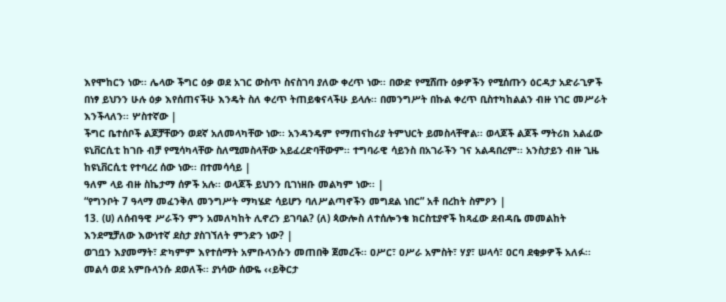እየሞከርን ነው፡፡ ሌላው ችግር ዕቃ ወደ አገር ውስጥ ስናስገባ ያለው ቀረጥ ነው፡፡ በውድ የሚሸጡ ዕቃዎችን የሚሰጡን ዕርዳታ አድራጊዎች በነፃ ይህንን ሁሉ ዕቃ እየሰጠናችሁ እንዴት ስለ ቀረጥ ትጠይቁናላችሁ ይላሉ፡፡ በመንግሥት በኩል ቀረጥ ቢስተካከልልን ብዙ ነገር መሥራት እንችላለን፡፡ ሦስተኛው |
ችግር ቤተሰቦች ልጆቻቸውን ወደኛ አለመላካቸው ነው፡፡ አንዳንዴም የማጠናከሪያ ትምህርት ይመስላቸዋል፡፡ ወላጆች ልጆች ማትሪክ አልፈው ዩኒቨርሲቲ ከገቡ ብቻ የሚሳካላቸው ስለሚመስላቸው አይፈረድባቸውም፡፡ ተግባራዊ ሳይንስ በአገራችን ገና አልዳበረም፡፡ አንስታይን ብዙ ጊዜ ከዩኒቨርሲቲ የተባረረ ሰው ነው፡፡ በተመሳሳይ |
ዓለም ላይ ብዙ ስኬታማ ሰዎች አሉ፡፡ ወላጆች ይህንን ቢገነዘቡ መልካም ነው፡፡ |
“የግንቦት 7 ዓላማ መፈንቅለ መንግሥት ማካሄድ ሳይሆን ባለሥልጣኖችን መግደል ነበር” አቶ በረከት ስምዖን |
13. (ሀ) ለሰብዓዊ ሥራችን ምን አመለካከት ሊኖረን ይገባል? (ለ) ጳውሎስ ለተሰሎንቄ ክርስቲያኖች ከጻፈው ደብዳቤ መመልከት እንደሚቻለው እውነተኛ ደስታ ያስገኘለት ምንድን ነው? |
ወገቧን እያመማት፣ ድካምም እየተሰማት አምቡላንሱን መጠበቅ ጀመረች፡፡ ዐሥር፣ ዐሥራ አምስት፣ ሃያ፣ ሠላሳ፣ ዐርባ ደቂቃዎች አለፉ፡፡ መልሳ ወደ አምቡላንሱ ደወለች፡፡ ያነሳው ሰውዬ ‹‹ይቅርታ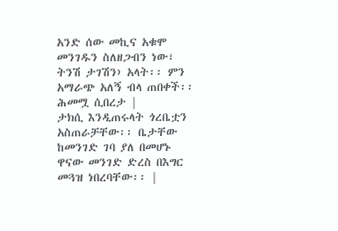አንድ ሰው መኪና አቁሞ መንገዱን ስለዘጋብን ነው፣ ትንሽ ታገሽን› አላት፡፡ ምን አማራጭ አለኝ ብላ ጠበቀች፡፡ ሕመሟ ሲበረታ |
ታክሲ እንዲጠሩላት ጎረቤቷን አስጠራቻቸው፡፡ ቤታቸው ከመንገድ ገባ ያለ በመሆኑ ዋናው መንገድ ድረስ በእግር መጓዝ ነበረባቸው፡፡ |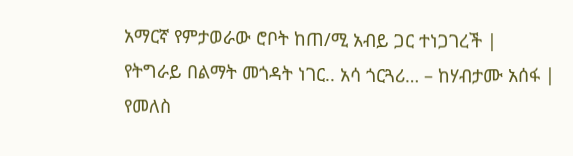አማርኛ የምታወራው ሮቦት ከጠ/ሚ አብይ ጋር ተነጋገረች |
የትግራይ በልማት መጎዳት ነገር.. አሳ ጎርጓሪ… – ከሃብታሙ አሰፋ |
የመለስ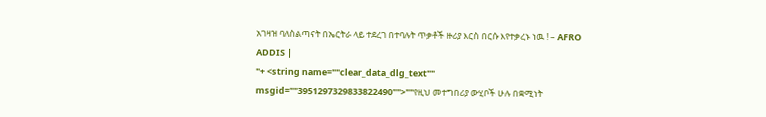አገዛዝ ባለስልጣናት በኤርትራ ላይ ተደረገ በተባሉት ጥቃቶች ዙሪያ እርስ በርሱ እየተቃረኑ ነዉ ! – AFRO ADDIS |
"+ <string name=""clear_data_dlg_text"" msgid=""3951297329833822490"">""የዚህ መተግበሪያ ውሂቦች ሁሉ በቋሚነት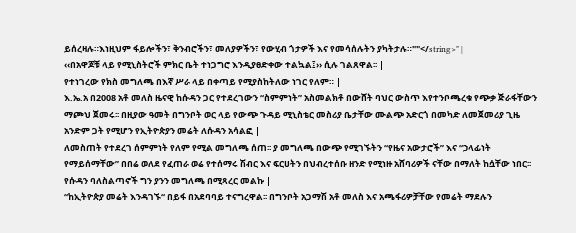ይሰረዛሉ።እነዚህም ፋይሎችን፣ ቅንብሮችን፣ መለያዎችን፣ የውሂብ ጎታዎች እና የመሳሰሉትን ያካትታሉ።""</string>" |
‹‹በአዋጆቹ ላይ የሚኒስትሮች ምክር ቤት ተነጋግሮ እንዲያፀድቀው ተልኳል፤›› ሲሉ ገልጸዋል፡፡ |
የተነገረው የክስ መግለጫ በእኛ ሥራ ላይ በቀጣይ የሚያስከትለው ነገር የለም። |
እ.ኤ.አ በ2008 አቶ መለስ ዜናዊ ከሱዳን ጋር የተደረገውን “ስምምነት” አስመልክቶ በውሸት ባህር ውስጥ እየተንቦጫረቁ የጭቃ ጅራፋቸውን ማጮህ ጀመሩ፡፡ በዚያው ዓመት በግንቦት ወር ላይ የውጭ ጉዳይ ሚኒስቴር መስሪያ ቤታቸው ሙልጭ አድርጎ በመካድ ለመጀመሪያ ጊዜ አንድም ጋት የሚሆን የኢትዮጵያን መሬት ለሱዳን አሳልፎ |
ለመስጠት የተደረገ ሰምምነት የለም የሚል መግለጫ ሰጠ፡፡ ያ መግለጫ በውጭ የሚገኙትን “የዜና አውታሮች” እና “ኃላፊነት የማይሰማቸው” በበሬ ወለደ የፈጠራ ወሬ የተሰማሩ ሽብር እና ፍርሀትን በህብረተሰቡ ዘንድ የሚነዙ አሸባሪዎች ናቸው በማለት ከሷቸው ነበር፡፡ የሱዳን ባለስልጣኖች ግን ያንን መግለጫ በሚጻረር መልኩ |
“ከኢትዮጵያ መሬት እንዳገኙ“ በይፋ በአደባባይ ተናግረዋል፡፡ በግንቦት አጋማሽ አቶ መለስ እና አጫፋሪዎቻቸው የመሬት ማደሉን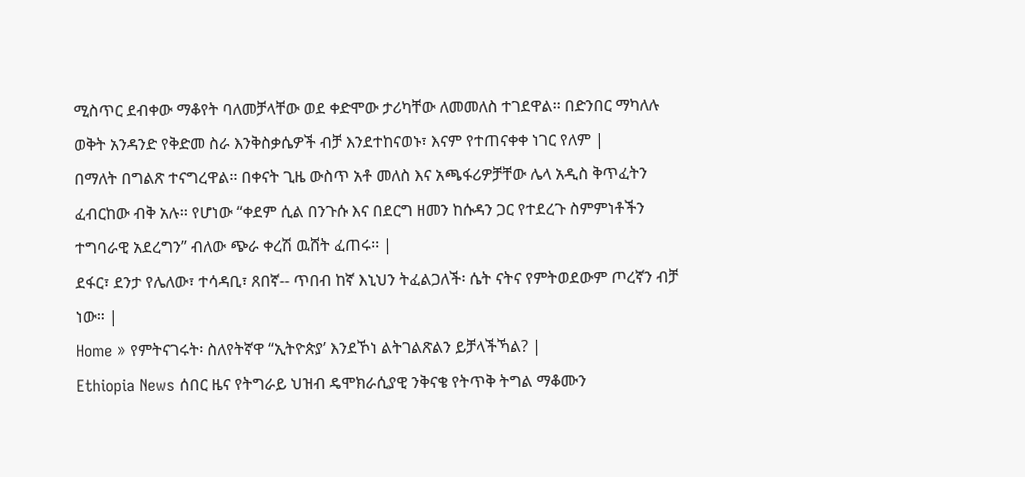ሚስጥር ደብቀው ማቆየት ባለመቻላቸው ወደ ቀድሞው ታሪካቸው ለመመለስ ተገደዋል፡፡ በድንበር ማካለሉ ወቅት አንዳንድ የቅድመ ስራ እንቅስቃሴዎች ብቻ እንደተከናወኑ፣ እናም የተጠናቀቀ ነገር የለም |
በማለት በግልጽ ተናግረዋል፡፡ በቀናት ጊዜ ውስጥ አቶ መለስ እና አጫፋሪዎቻቸው ሌላ አዲስ ቅጥፈትን ፈብርከው ብቅ አሉ፡፡ የሆነው “ቀደም ሲል በንጉሱ እና በደርግ ዘመን ከሱዳን ጋር የተደረጉ ስምምነቶችን ተግባራዊ አደረግን” ብለው ጭራ ቀረሽ ዉሸት ፈጠሩ፡፡ |
ደፋር፣ ደንታ የሌለው፣ ተሳዳቢ፣ ጸበኛ-- ጥበብ ከኛ እኒህን ትፈልጋለች፡ ሴት ናትና የምትወደውም ጦረኛን ብቻ ነው። |
Home » የምትናገሩት፡ ስለየትኛዋ “ኢትዮጵያ’ እንደኾነ ልትገልጽልን ይቻላችኻል? |
Ethiopia News ሰበር ዜና የትግራይ ህዝብ ዴሞክራሲያዊ ንቅናቄ የትጥቅ ትግል ማቆሙን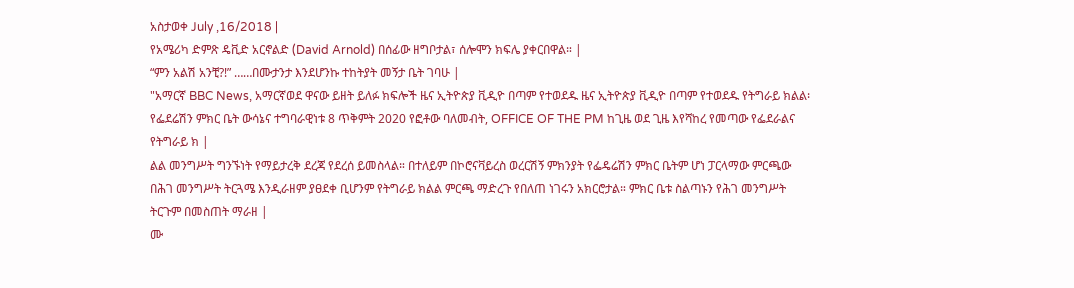አስታወቀ July ,16/2018 |
የአሜሪካ ድምጽ ዴቪድ አርኖልድ (David Arnold) በሰፊው ዘግቦታል፣ ሰሎሞን ክፍሌ ያቀርበዋል። |
“ምን አልሽ አንቺ?!” ……በሙታንታ እንደሆንኩ ተከትያት መኝታ ቤት ገባሁ |
"አማርኛ BBC News, አማርኛወደ ዋናው ይዘት ይለፉ ክፍሎች ዜና ኢትዮጵያ ቪዲዮ በጣም የተወደዱ ዜና ኢትዮጵያ ቪዲዮ በጣም የተወደዱ የትግራይ ክልል፡ የፌደሬሽን ምክር ቤት ውሳኔና ተግባራዊነቱ 8 ጥቅምት 2020 የፎቶው ባለመብት, OFFICE OF THE PM ከጊዜ ወደ ጊዜ እየሻከረ የመጣው የፌደራልና የትግራይ ክ |
ልል መንግሥት ግንኙነት የማይታረቅ ደረጃ የደረሰ ይመስላል። በተለይም በኮሮናቫይረስ ወረርሽኝ ምክንያት የፌዴሬሽን ምክር ቤትም ሆነ ፓርላማው ምርጫው በሕገ መንግሥት ትርጓሜ እንዲራዘም ያፀደቀ ቢሆንም የትግራይ ክልል ምርጫ ማድረጉ የበለጠ ነገሩን አክርሮታል። ምክር ቤቱ ስልጣኑን የሕገ መንግሥት ትርጉም በመስጠት ማራዘ |
ሙ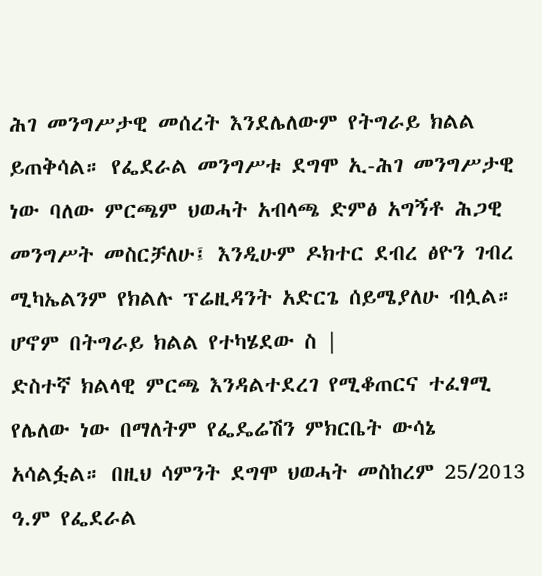ሕገ መንግሥታዊ መሰረት እንደሌለውም የትግራይ ክልል ይጠቅሳል። የፌደራል መንግሥቱ ደግሞ ኢ-ሕገ መንግሥታዊ ነው ባለው ምርጫም ህወሓት አብላጫ ድምፅ አግኝቶ ሕጋዊ መንግሥት መስርቻለሁ፤ እንዲሁም ዶክተር ደብረ ፅዮን ገብረ ሚካኤልንም የክልሉ ፕሬዚዳንት አድርጌ ሰይሜያለሁ ብሏል። ሆኖም በትግራይ ክልል የተካሄደው ስ |
ድስተኛ ክልላዊ ምርጫ እንዳልተደረገ የሚቆጠርና ተፈፃሚ የሌለው ነው በማለትም የፌዴሬሽን ምክርቤት ውሳኔ አሳልፏል። በዚህ ሳምንት ደግሞ ህወሓት መስከረም 25/2013 ዓ.ም የፌደራል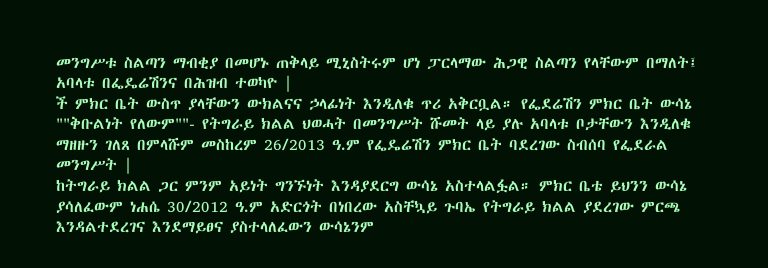መንግሥቱ ስልጣን ማብቂያ በመሆኑ ጠቅላይ ሚኒስትሩም ሆነ ፓርላማው ሕጋዊ ስልጣን የላቸውም በማለት፤ አባላቱ በፌዴሬሽንና በሕዝብ ተወካዮ |
ች ምክር ቤት ውስጥ ያላቸውን ውክልናና ኃላፊነት እንዲለቁ ጥሪ አቅርቧል። የፌደሬሽን ምክር ቤት ውሳኔ ""ቅቡልነት የለውም""- የትግራይ ክልል ህወሓት በመንግሥት ሹመት ላይ ያሉ አባላቱ ቦታቸውን እንዲለቁ ማዘዙን ገለጸ በምላሹም መስከረም 26/2013 ዓ.ም የፌዴሬሽን ምክር ቤት ባደረገው ስብሰባ የፌደራል መንግሥት |
ከትግራይ ክልል ጋር ምንም አይነት ግንኙነት እንዳያደርግ ውሳኔ አስተላልፏል። ምክር ቤቴ ይህንን ውሳኔ ያሳለፈውም ነሐሴ 30/2012 ዓ.ም አድርጎት በነበረው አስቸኳይ ጉባኤ የትግራይ ክልል ያደረገው ምርጫ እንዳልተደረገና እንደማይፀና ያስተላለፈውን ውሳኔንም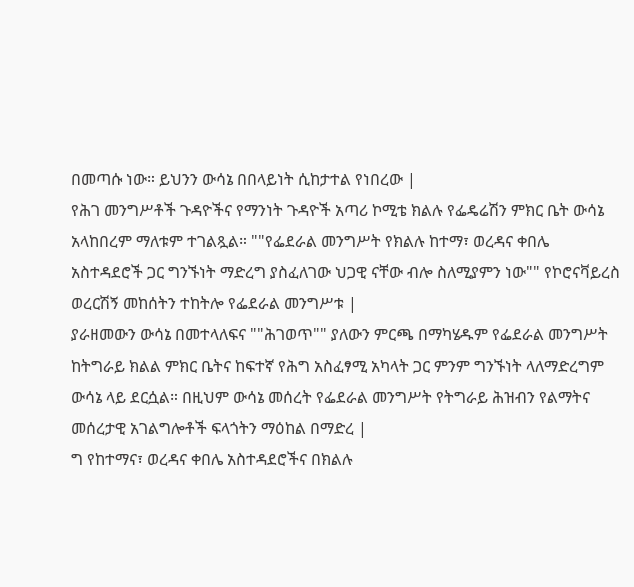በመጣሱ ነው። ይህንን ውሳኔ በበላይነት ሲከታተል የነበረው |
የሕገ መንግሥቶች ጉዳዮችና የማንነት ጉዳዮች አጣሪ ኮሚቴ ክልሉ የፌዴሬሽን ምክር ቤት ውሳኔ አላከበረም ማለቱም ተገልጿል። ""የፌደራል መንግሥት የክልሉ ከተማ፣ ወረዳና ቀበሌ አስተዳደሮች ጋር ግንኙነት ማድረግ ያስፈለገው ህጋዊ ናቸው ብሎ ስለሚያምን ነው"" የኮሮናቫይረስ ወረርሽኝ መከሰትን ተከትሎ የፌደራል መንግሥቱ |
ያራዘመውን ውሳኔ በመተላለፍና ""ሕገወጥ"" ያለውን ምርጫ በማካሄዱም የፌደራል መንግሥት ከትግራይ ክልል ምክር ቤትና ከፍተኛ የሕግ አስፈፃሚ አካላት ጋር ምንም ግንኙነት ላለማድረግም ውሳኔ ላይ ደርሷል። በዚህም ውሳኔ መሰረት የፌደራል መንግሥት የትግራይ ሕዝብን የልማትና መሰረታዊ አገልግሎቶች ፍላጎትን ማዕከል በማድረ |
ግ የከተማና፣ ወረዳና ቀበሌ አስተዳደሮችና በክልሉ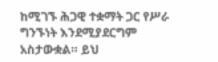ከሚገኙ ሕጋዊ ተቋማት ጋር የሥራ ግንኙነት እንደሚያደርግም አስታውቋል። ይህ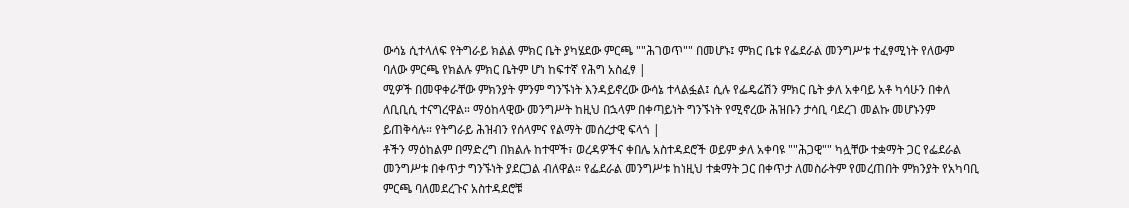ውሳኔ ሲተላለፍ የትግራይ ክልል ምክር ቤት ያካሄደው ምርጫ ""ሕገወጥ"" በመሆኑ፤ ምክር ቤቱ የፌደራል መንግሥቱ ተፈፃሚነት የለውም ባለው ምርጫ የክልሉ ምክር ቤትም ሆነ ከፍተኛ የሕግ አስፈፃ |
ሚዎች በመዋቀራቸው ምክንያት ምንም ግንኙነት እንዳይኖረው ውሳኔ ተላልፏል፤ ሲሉ የፌዴሬሽን ምክር ቤት ቃለ አቀባይ አቶ ካሳሁን በቀለ ለቢቢሲ ተናግረዋል። ማዕከላዊው መንግሥት ከዚህ በኋላም በቀጣይነት ግንኙነት የሚኖረው ሕዝቡን ታሳቢ ባደረገ መልኩ መሆኑንም ይጠቅሳሉ። የትግራይ ሕዝብን የሰላምና የልማት መሰረታዊ ፍላጎ |
ቶችን ማዕከልም በማድረግ በክልሉ ከተሞች፣ ወረዳዎችና ቀበሌ አስተዳደሮች ወይም ቃለ አቀባዩ ""ሕጋዊ"" ካሏቸው ተቋማት ጋር የፌደራል መንግሥቱ በቀጥታ ግንኙነት ያደርጋል ብለዋል። የፌደራል መንግሥቱ ከነዚህ ተቋማት ጋር በቀጥታ ለመስራትም የመረጠበት ምክንያት የአካባቢ ምርጫ ባለመደረጉና አስተዳደሮቹ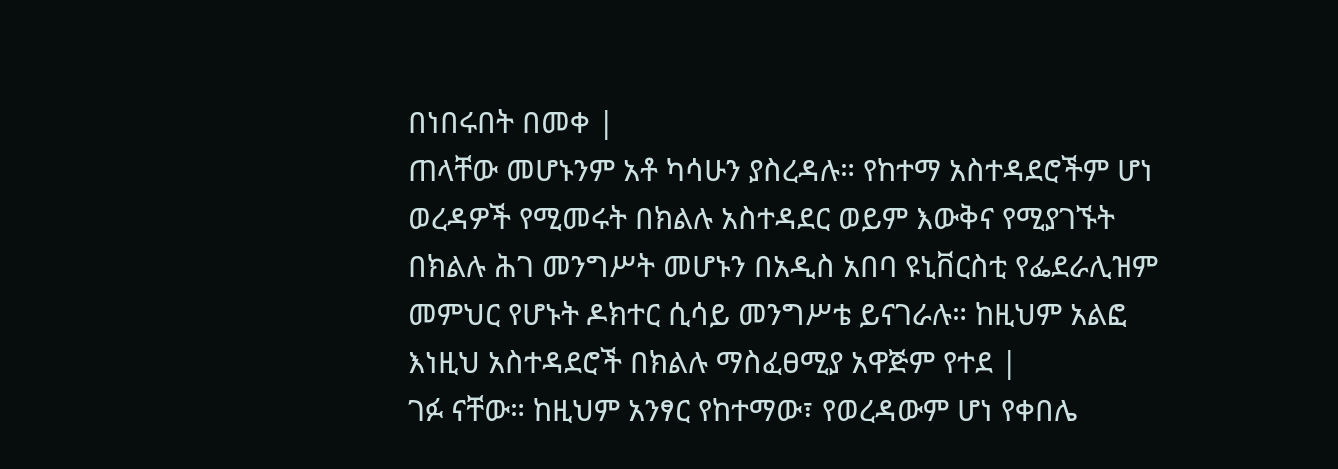በነበሩበት በመቀ |
ጠላቸው መሆኑንም አቶ ካሳሁን ያስረዳሉ። የከተማ አስተዳደሮችም ሆነ ወረዳዎች የሚመሩት በክልሉ አስተዳደር ወይም እውቅና የሚያገኙት በክልሉ ሕገ መንግሥት መሆኑን በአዲስ አበባ ዩኒቨርስቲ የፌደራሊዝም መምህር የሆኑት ዶክተር ሲሳይ መንግሥቴ ይናገራሉ። ከዚህም አልፎ እነዚህ አስተዳደሮች በክልሉ ማስፈፀሚያ አዋጅም የተደ |
ገፉ ናቸው። ከዚህም አንፃር የከተማው፣ የወረዳውም ሆነ የቀበሌ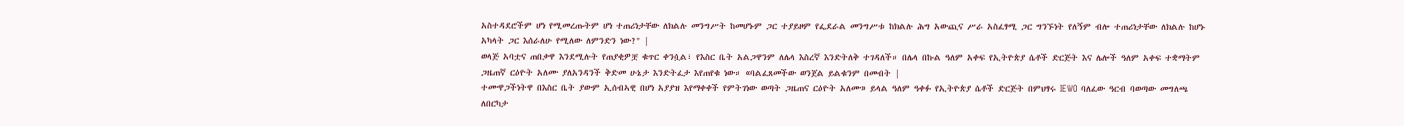አስተዳደሮችም ሆነ የሚመረጡትም ሆነ ተጠሪነታቸው ለክልሉ መንግሥት ከመሆኑም ጋር ተያይዞም የፌደራል መንግሥቱ ከክልሉ ሕግ አውጪና ሥራ አስፈፃሚ ጋር ግንኙነት የለኝም ብሎ ተጠሪነታቸው ለክልሉ ከሆኑ አካላት ጋር እሰራለሁ የሚለው ለምንድን ነው?" |
ወላጅ አባቷና ጠበቃዋ እንደሚሉት የጠያቂዎቿ ቁጥር ቀንሷል፣ የእስር ቤት አልጋዋንም ለሌላ እስረኛ እንድትለቅ ተገዳለች። በሌላ በኩል ዓለም አቀፍ የኢትዮጵያ ሴቶች ድርጅት እና ሌሎች ዓለም አቀፍ ተቋማትም ጋዜጠኛ ርዕዮት አለሙ ያለአንዳንች ቅድመ ሁኔታ እንድትፈታ እየጠየቁ ነው። «ባልፈጸመችው ወንጀል ይልቁንም በመብት |
ተሙዋጋችነትዋ በእስር ቤት ያውም ኢሰብኣዊ በሆነ አያያዝ እየማቀቀች የምትገነው ወጣት ጋዜጠና ርዕዮት አለሙ» ይላል ዓለም ዓቀፉ የኢትዮጵያ ሴቶች ድርጅት በምህፃሩ IEWO ባለፈው ዓርብ ባወጣው መግለጫ ለበርካታ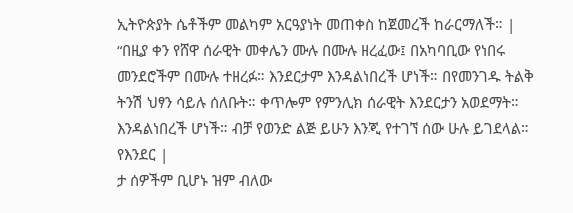ኢትዮጵያት ሴቶችም መልካም አርዓያነት መጠቀስ ከጀመረች ከራርማለች። |
“በዚያ ቀን የሸዋ ሰራዊት መቀሌን ሙሉ በሙሉ ዘረፈው፤ በአካባቢው የነበሩ መንደሮችም በሙሉ ተዘረፉ። እንደርታም እንዳልነበረች ሆነች። በየመንገዱ ትልቅ ትንሽ ህፃን ሳይሉ ሰለቡት። ቀጥሎም የምንሊክ ሰራዊት እንደርታን አወደማት። እንዳልነበረች ሆነች። ብቻ የወንድ ልጅ ይሁን እንጂ የተገኘ ሰው ሁሉ ይገደላል። የእንደር |
ታ ሰዎችም ቢሆኑ ዝም ብለው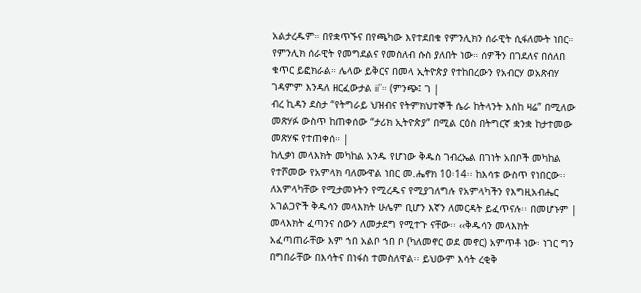አልታረዱም። በየቋጥኙና በየጫካው እየተደበቁ የምንሊክን ሰራዊት ሲፋለሙት ነበር። የምንሊክ ሰራዊት የመግደልና የመስለብ ሱስ ያለበት ነው። ሰዎችን በገደለና በሰለበ ቁጥር ይፎክራል። ሌላው ይቅርና በመላ ኢትዮጵያ የተከበረውን የአብርሃ ወአጽብሃ ገዳምም እንዳለ ዘርፈውታል ii”። (ምንጭ፤ ገ |
ብረ ኪዳን ደስታ “የትግራይ ህዝብና የትምክህተኞች ሴራ ከትላንት እስከ ዛሬ” በሚለው መጽሃፉ ውስጥ ከጠቀሰው “ታሪክ ኢትዮጵያ” በሚል ርዕስ በትግርኛ ቋንቋ ከታተመው መጽሃፍ የተጠቀሰ። |
ከሊቃነ መላእክት መካከል አንዱ የሆነው ቅዱስ ገብረኤል በገነት አበቦች መካከል የተሾመው የአምላክ ባለሙዋል ነበር መ.ሔኖክ 10፡14፡፡ ከእሳቱ ውስጥ የነበርው፡፡ ለአምላካቸው የሚታመኑትን የሚረዱና የሚያገለግሉ የአምላካችን የእግዚአብሔር አገልጋዮች ቅዱሳን መላእክት ሁሌም ቢሆን እኛን ለመርዳት ይፈጥናሉ፡፡ በመሆኑም |
መላእክት ፈጣንና ሰውን ለመታደግ የሚተጉ ናቸው፡፡ ‹‹ቅዱሳን መላእክት አፈጣጠራቸው እም ኀበ አልቦ ኀበ ቦ (ካለመኖር ወደ መኖር) አምጥቶ ነው፡ ነገር ግን በግበራቸው በእሳትና በነፋስ ተመስለዋል፡፡ ይህውም እሳት ረቂቅ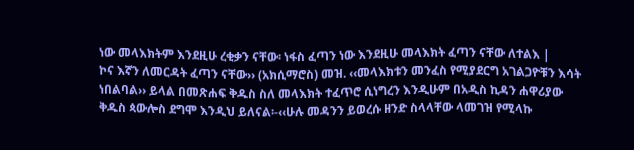ነው መላእክትም እንደዚሁ ረቂቃን ናቸው፡ ነፋስ ፈጣን ነው እንደዚሁ መላእክት ፈጣን ናቸው ለተልእ |
ኮና እኛን ለመርዳት ፈጣን ናቸው›› (አክሲማሮስ) መዝ. ‹‹መላእክቱን መንፈስ የሚያደርግ አገልጋዮቹን እሳት ነበልባል›› ይላል በመጽሐፍ ቅዱስ ስለ መላእክት ተፈጥሮ ሲነግረን እንዲሁም በአዲስ ኪዳን ሐዋሪያው ቅዱስ ጳውሎስ ደግሞ እንዲህ ይለናል፡-‹‹ሁሉ መዳንን ይወረሱ ዘንድ ስላላቸው ላመገዝ የሚላኩ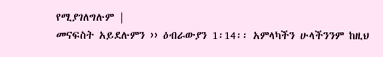የሚያገለግሉም |
መናፍስት አይደሉምን ›› ዕብራውያን 1፡14፡፡ አምላካችን ሁላችንንም ከዚህ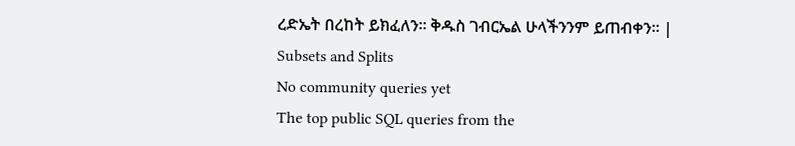ረድኤት በረከት ይክፈለን፡፡ ቅዱስ ገብርኤል ሁላችንንም ይጠብቀን፡፡ |
Subsets and Splits
No community queries yet
The top public SQL queries from the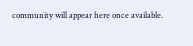community will appear here once available.